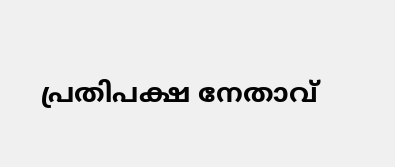പ്രതിപക്ഷ നേതാവ്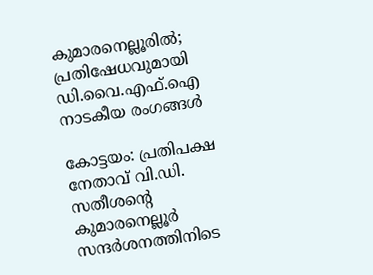കുമാരനെല്ലൂരിൽ; പ്രതിഷേധവുമായി ഡി.വൈ.എഫ്.ഐ നാടകീയ രംഗങ്ങൾ

കോട്ടയം: പ്രതിപക്ഷ നേതാവ് വി.ഡി. സതീശന്‍റെ കുമാരനെല്ലൂർ സന്ദർശനത്തിനിടെ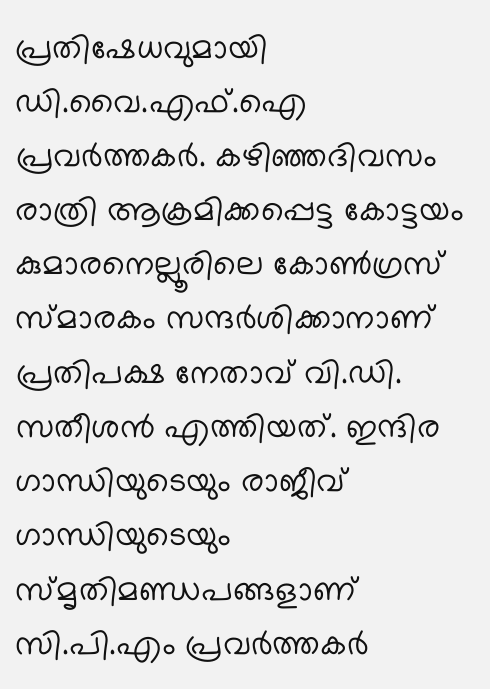പ്രതിഷേധവുമായി ഡി.വൈ.എഫ്.ഐ പ്രവർത്തകർ. കഴിഞ്ഞദിവസം രാത്രി ആക്രമിക്കപ്പെട്ട കോട്ടയം കുമാരനെല്ലൂരിലെ കോൺഗ്രസ് സ്മാരകം സന്ദർശിക്കാനാണ് പ്രതിപക്ഷ നേതാവ് വി.ഡി. സതീശൻ എത്തിയത്. ഇന്ദിര ഗാന്ധിയുടെയും രാജീവ് ഗാന്ധിയുടെയും സ്മൃതിമണ്ഡപങ്ങളാണ് സി.പി.എം പ്രവർത്തകർ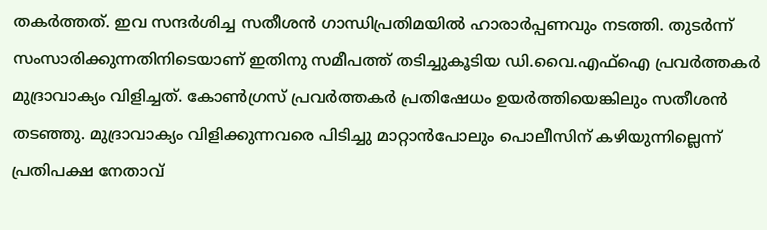തകർത്തത്. ഇവ സന്ദർശിച്ച സതീശൻ ഗാന്ധിപ്രതിമയിൽ ഹാരാർപ്പണവും നടത്തി. തുടർന്ന് സംസാരിക്കുന്നതിനിടെയാണ് ഇതിനു സമീപത്ത് തടിച്ചുകൂടിയ ഡി.വൈ.എഫ്ഐ പ്രവർത്തകർ മുദ്രാവാക്യം വിളിച്ചത്. കോൺഗ്രസ് പ്രവർത്തകർ പ്രതിഷേധം ഉയർത്തിയെങ്കിലും സതീശൻ തടഞ്ഞു. മുദ്രാവാക്യം വിളിക്കുന്നവരെ പിടിച്ചു മാറ്റാൻപോലും പൊലീസിന് കഴിയുന്നില്ലെന്ന് പ്രതിപക്ഷ നേതാവ്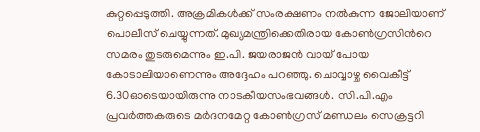കുറ്റപ്പെടുത്തി. അക്രമികൾക്ക് സംരക്ഷണം നൽകുന്ന ജോലിയാണ് പൊലീസ് ചെയ്യുന്നത്. മുഖ്യമന്ത്രിക്കെതിരായ കോൺഗ്രസിന്‍റെ സമരം തുടരുമെന്നും ഇ.പി. ജയരാജൻ വായ് പോയ കോടാലിയാണെന്നും അദ്ദേഹം പറഞ്ഞു. ചൊവ്വാഴ്ച വൈകീട്ട് 6.30ഓടെയായിരുന്നു നാടകീയസംഭവങ്ങൾ. സി.പി.എം പ്രവർത്തകരുടെ മർദനമേറ്റ കോൺഗ്രസ് മണ്ഡലം സെക്രട്ടറി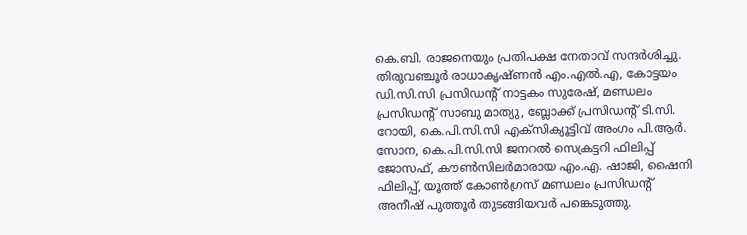കെ.ബി. രാജനെയും പ്രതിപക്ഷ നേതാവ് സന്ദർശിച്ചു. തിരുവഞ്ചൂർ രാധാകൃഷ്ണൻ എം.എൽ.എ, കോട്ടയം ഡി.സി.സി പ്രസിഡന്‍റ് നാട്ടകം സുരേഷ്, മണ്ഡലം പ്രസിഡന്‍റ് സാബു മാത്യു, ബ്ലോക്ക് പ്രസിഡന്‍റ് ടി.സി. റോയി, കെ.പി.സി.സി എക്‌സിക്യൂട്ടിവ് അംഗം പി.ആർ. സോന, കെ.പി.സി.സി ജനറൽ സെക്രട്ടറി ഫിലിപ്പ് ജോസഫ്, കൗൺസിലർമാരായ എം.എ. ഷാജി, ഷൈനി ഫിലിപ്പ്, യൂത്ത് കോൺഗ്രസ് മണ്ഡലം പ്രസിഡന്‍റ് അനീഷ് പുത്തൂർ തുടങ്ങിയവർ പങ്കെടുത്തു.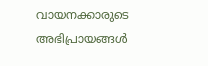വായനക്കാരുടെ അഭിപ്രായങ്ങള്‍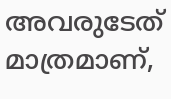അവരുടേത് മാത്രമാണ്,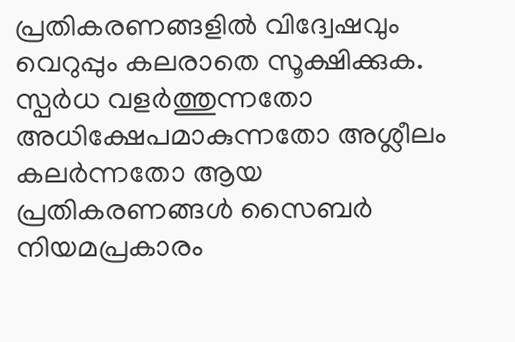പ്രതികരണങ്ങളിൽ വിദ്വേഷവും വെറുപ്പും കലരാതെ സൂക്ഷിക്കുക. സ്പർധ വളർത്തുന്നതോ അധിക്ഷേപമാകുന്നതോ അശ്ലീലം കലർന്നതോ ആയ പ്രതികരണങ്ങൾ സൈബർ നിയമപ്രകാരം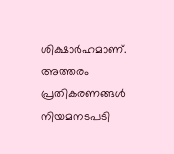ശിക്ഷാർഹമാണ്. അത്തരം പ്രതികരണങ്ങൾ നിയമനടപടി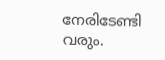നേരിടേണ്ടി വരും.